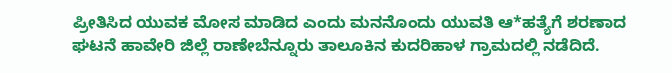ಪ್ರೀತಿಸಿದ ಯುವಕ ಮೋಸ ಮಾಡಿದ ಎಂದು ಮನನೊಂದು ಯುವತಿ ಆ*ಹತ್ಯೆಗೆ ಶರಣಾದ ಘಟನೆ ಹಾವೇರಿ ಜಿಲ್ಲೆ ರಾಣೇಬೆನ್ನೂರು ತಾಲೂಕಿನ ಕುದರಿಹಾಳ ಗ್ರಾಮದಲ್ಲಿ ನಡೆದಿದೆ.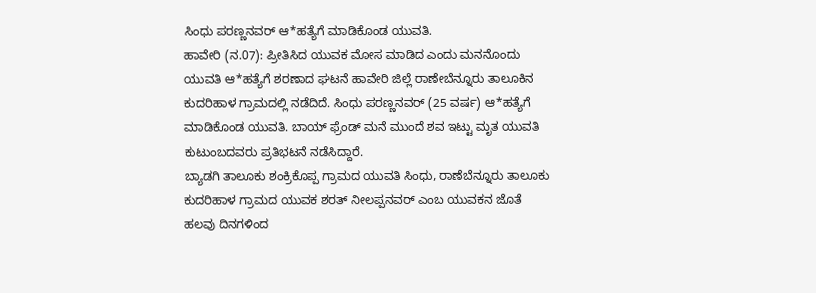ಸಿಂಧು ಪರಣ್ಣನವರ್ ಆ*ಹತ್ಯೆಗೆ ಮಾಡಿಕೊಂಡ ಯುವತಿ.
ಹಾವೇರಿ (ನ.07): ಪ್ರೀತಿಸಿದ ಯುವಕ ಮೋಸ ಮಾಡಿದ ಎಂದು ಮನನೊಂದು ಯುವತಿ ಆ*ಹತ್ಯೆಗೆ ಶರಣಾದ ಘಟನೆ ಹಾವೇರಿ ಜಿಲ್ಲೆ ರಾಣೇಬೆನ್ನೂರು ತಾಲೂಕಿನ ಕುದರಿಹಾಳ ಗ್ರಾಮದಲ್ಲಿ ನಡೆದಿದೆ. ಸಿಂಧು ಪರಣ್ಣನವರ್ (25 ವರ್ಷ) ಆ*ಹತ್ಯೆಗೆ ಮಾಡಿಕೊಂಡ ಯುವತಿ. ಬಾಯ್ ಫ್ರೆಂಡ್ ಮನೆ ಮುಂದೆ ಶವ ಇಟ್ಟು ಮೃತ ಯುವತಿ ಕುಟುಂಬದವರು ಪ್ರತಿಭಟನೆ ನಡೆಸಿದ್ದಾರೆ.
ಬ್ಯಾಡಗಿ ತಾಲೂಕು ಶಂಕ್ರಿಕೊಪ್ಪ ಗ್ರಾಮದ ಯುವತಿ ಸಿಂಧು, ರಾಣೆಬೆನ್ನೂರು ತಾಲೂಕು ಕುದರಿಹಾಳ ಗ್ರಾಮದ ಯುವಕ ಶರತ್ ನೀಲಪ್ಪನವರ್ ಎಂಬ ಯುವಕನ ಜೊತೆ ಹಲವು ದಿನಗಳಿಂದ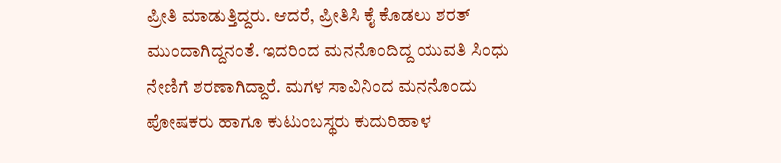ಪ್ರೀತಿ ಮಾಡುತ್ತಿದ್ದರು. ಆದರೆ, ಪ್ರೀತಿಸಿ ಕೈ ಕೊಡಲು ಶರತ್ ಮುಂದಾಗಿದ್ದನಂತೆ. ಇದರಿಂದ ಮನನೊಂದಿದ್ದ ಯುವತಿ ಸಿಂಧು ನೇಣಿಗೆ ಶರಣಾಗಿದ್ದಾರೆ. ಮಗಳ ಸಾವಿನಿಂದ ಮನನೊಂದು ಪೋಷಕರು ಹಾಗೂ ಕುಟುಂಬಸ್ಥರು ಕುದುರಿಹಾಳ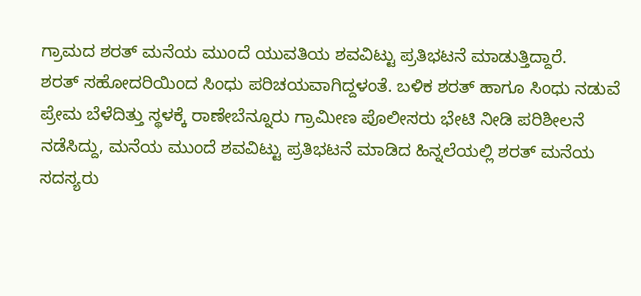ಗ್ರಾಮದ ಶರತ್ ಮನೆಯ ಮುಂದೆ ಯುವತಿಯ ಶವವಿಟ್ಟು ಪ್ರತಿಭಟನೆ ಮಾಡುತ್ತಿದ್ದಾರೆ.
ಶರತ್ ಸಹೋದರಿಯಿಂದ ಸಿಂಧು ಪರಿಚಯವಾಗಿದ್ದಳಂತೆ. ಬಳಿಕ ಶರತ್ ಹಾಗೂ ಸಿಂಧು ನಡುವೆ ಪ್ರೇಮ ಬೆಳೆದಿತ್ತು ಸ್ಥಳಕ್ಕೆ ರಾಣೇಬೆನ್ನೂರು ಗ್ರಾಮೀಣ ಪೊಲೀಸರು ಭೇಟಿ ನೀಡಿ ಪರಿಶೀಲನೆ ನಡೆಸಿದ್ದು, ಮನೆಯ ಮುಂದೆ ಶವವಿಟ್ಟು ಪ್ರತಿಭಟನೆ ಮಾಡಿದ ಹಿನ್ನಲೆಯಲ್ಲಿ ಶರತ್ ಮನೆಯ ಸದಸ್ಯರು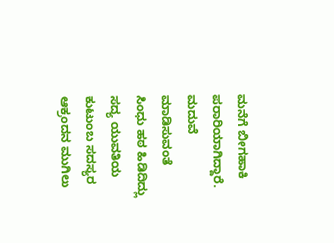ಮನೆಗೆ ಬೀಗಹಾಕಿ ಪರಾರಿಯಾಗಿದ್ದಾರೆ.
ಮದುವೆ ಮಾಡಿಸುವಂತೆ ಸಿಂಧು ಹಠ ಹಿಡಿದಿದ್ಲು
ಸದ್ಯ ಯುವತಿಯ ಕುಟುಂಬ ಸದಸ್ಯರ ಆಕ್ರಂದನ ಮುಗಿಲು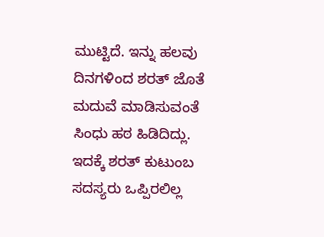ಮುಟ್ಟಿದೆ. ಇನ್ನು ಹಲವು ದಿನಗಳಿಂದ ಶರತ್ ಜೊತೆ ಮದುವೆ ಮಾಡಿಸುವಂತೆ ಸಿಂಧು ಹಠ ಹಿಡಿದಿದ್ಲು. ಇದಕ್ಕೆ ಶರತ್ ಕುಟುಂಬ ಸದಸ್ಯರು ಒಪ್ಪಿರಲಿಲ್ಲ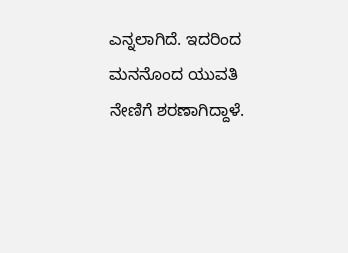ಎನ್ನಲಾಗಿದೆ. ಇದರಿಂದ ಮನನೊಂದ ಯುವತಿ ನೇಣಿಗೆ ಶರಣಾಗಿದ್ದಾಳೆ.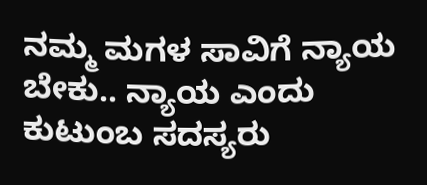ನಮ್ಮ ಮಗಳ ಸಾವಿಗೆ ನ್ಯಾಯ ಬೇಕು.. ನ್ಯಾಯ ಎಂದು ಕುಟುಂಬ ಸದಸ್ಯರು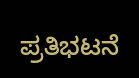ಪ್ರತಿಭಟನೆ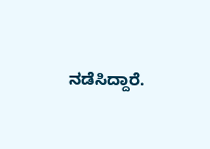ನಡೆಸಿದ್ದಾರೆ.